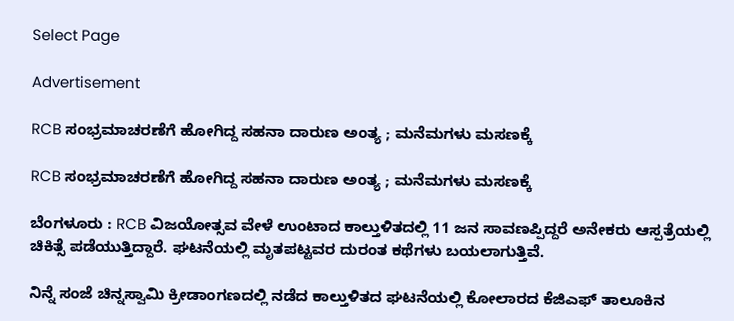Select Page

Advertisement

RCB ಸಂಭ್ರಮಾಚರಣೆಗೆ ಹೋಗಿದ್ದ ಸಹನಾ ದಾರುಣ ಅಂತ್ಯ ; ಮನೆಮಗಳು ಮಸಣಕ್ಕೆ

RCB ಸಂಭ್ರಮಾಚರಣೆಗೆ ಹೋಗಿದ್ದ ಸಹನಾ ದಾರುಣ ಅಂತ್ಯ ; ಮನೆಮಗಳು ಮಸಣಕ್ಕೆ

ಬೆಂಗಳೂರು : RCB ವಿಜಯೋತ್ಸವ ವೇಳೆ ಉಂಟಾದ ಕಾಲ್ತುಳಿತದಲ್ಲಿ 11 ಜನ ಸಾವಣಪ್ಪಿದ್ದರೆ ಅನೇಕರು ಆಸ್ಪತ್ರೆಯಲ್ಲಿ ಚಿಕಿತ್ಸೆ ಪಡೆಯುತ್ತಿದ್ದಾರೆ. ಘಟನೆಯಲ್ಲಿ ಮೃತಪಟ್ಟವರ ದುರಂತ ಕಥೆಗಳು ಬಯಲಾಗುತ್ತಿವೆ.

ನಿನ್ನೆ ಸಂಜೆ ಚಿನ್ನಸ್ವಾಮಿ ಕ್ರೀಡಾಂಗಣದಲ್ಲಿ ನಡೆದ ಕಾಲ್ತುಳಿತದ ಘಟನೆಯಲ್ಲಿ ಕೋಲಾರದ ಕೆಜಿಎಫ್ ತಾಲೂಕಿನ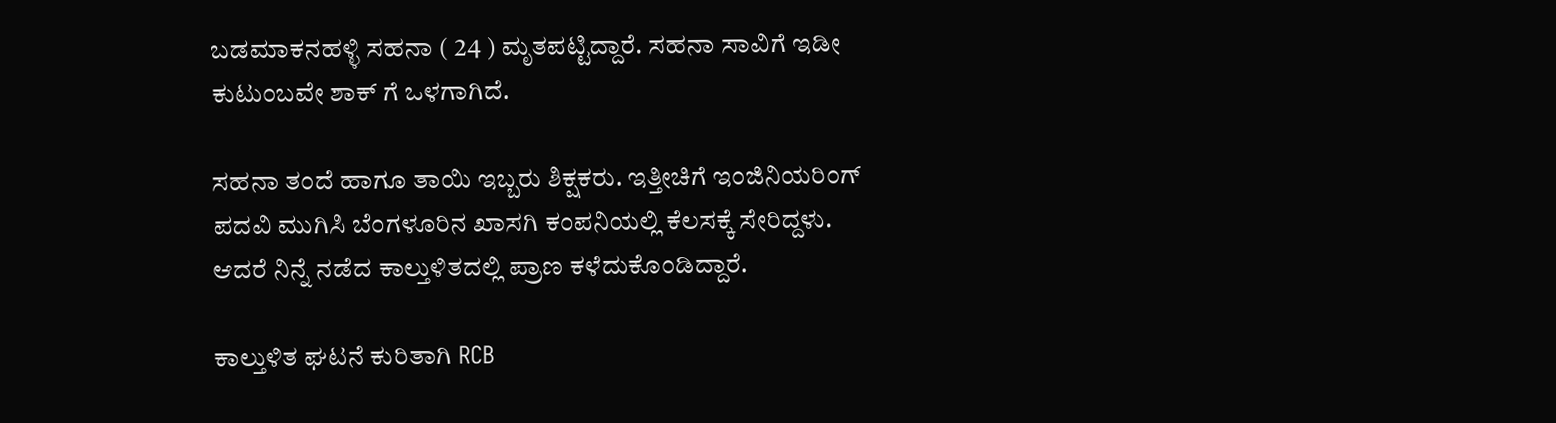ಬಡಮಾಕನಹಳ್ಳಿ ಸಹನಾ ( 24 ) ಮೃತಪಟ್ಟಿದ್ದಾರೆ. ಸಹನಾ ಸಾವಿಗೆ ಇಡೀ ಕುಟುಂಬವೇ ಶಾಕ್ ಗೆ ಒಳಗಾಗಿದೆ.

ಸಹನಾ ತಂದೆ ಹಾಗೂ ತಾಯಿ ಇಬ್ಬರು ಶಿಕ್ಷಕರು. ಇತ್ತೀಚಿಗೆ ಇಂಜಿನಿಯರಿಂಗ್ ಪದವಿ ಮುಗಿಸಿ ಬೆಂಗಳೂರಿನ ಖಾಸಗಿ ಕಂಪನಿಯಲ್ಲಿ ಕೆಲಸಕ್ಕೆ ಸೇರಿದ್ದಳು. ಆದರೆ ನಿನ್ನೆ ನಡೆದ ಕಾಲ್ತುಳಿತದಲ್ಲಿ ಪ್ರಾಣ ಕಳೆದುಕೊಂಡಿದ್ದಾರೆ.

ಕಾಲ್ತುಳಿತ ಘಟನೆ ಕುರಿತಾಗಿ RCB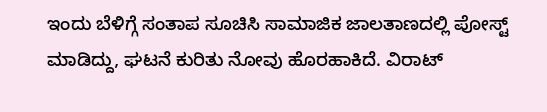ಇಂದು ಬೆಳಿಗ್ಗೆ ಸಂತಾಪ ಸೂಚಿಸಿ ಸಾಮಾಜಿಕ ಜಾಲತಾಣದಲ್ಲಿ ಪೋಸ್ಟ್ ಮಾಡಿದ್ದು, ಘಟನೆ ಕುರಿತು ನೋವು ಹೊರಹಾಕಿದೆ. ವಿರಾಟ್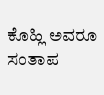ಕೊಹ್ಲಿ ಅವರೂ ಸಂತಾಪ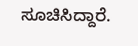ಸೂಚಿಸಿದ್ದಾರೆ.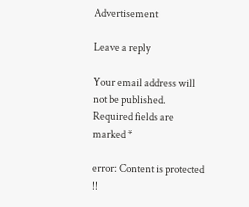Advertisement

Leave a reply

Your email address will not be published. Required fields are marked *

error: Content is protected !!